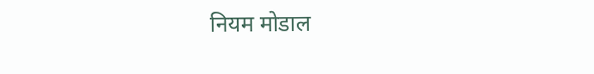नियम मोडाल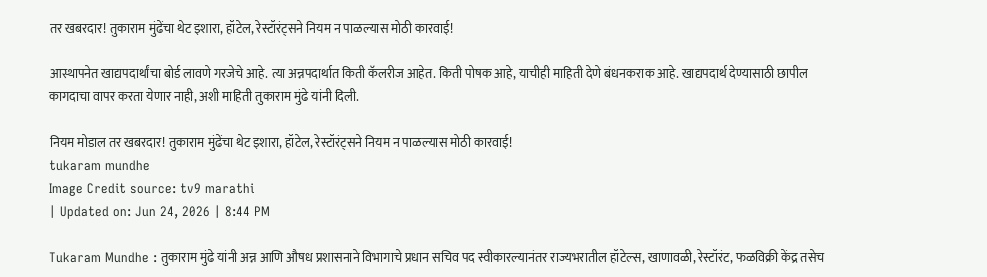तर खबरदार! तुकाराम मुंढेंचा थेट इशारा, हॉटेल, रेस्टॉरंट्सने नियम न पाळल्यास मोठी कारवाई!

आस्थापनेत खाद्यपदार्थांचा बोर्ड लावणे गरजेचे आहे. त्या अन्नपदार्थात किती कॅलरीज आहेत. किती पोषक आहे, याचीही माहिती देणे बंधनकराक आहे. खाद्यपदार्थ देण्यासाठी छापील कागदाचा वापर करता येणार नाही, अशी माहिती तुकाराम मुंढे यांनी दिली.

नियम मोडाल तर खबरदार! तुकाराम मुंढेंचा थेट इशारा, हॉटेल, रेस्टॉरंट्सने नियम न पाळल्यास मोठी कारवाई!
tukaram mundhe
Image Credit source: tv9 marathi
| Updated on: Jun 24, 2026 | 8:44 PM

Tukaram Mundhe : तुकाराम मुंढे यांनी अन्न आणि औषध प्रशासनाने विभागाचे प्रधान सचिव पद स्वीकारल्यानंतर राज्यभरातील हॉटेल्स, खाणावळी, रेस्टॉरंट, फळविक्री केंद्र तसेच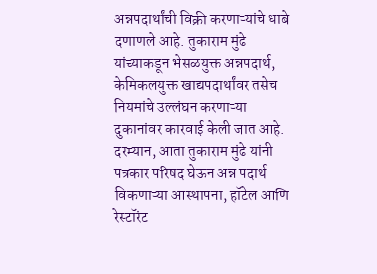अन्नपदार्थांची विक्री करणाऱ्यांचे धाबे दणाणले आहे. तुकाराम मुंढे यांच्याकडून भेसळयुक्त अन्नपदार्थ, केमिकलयुक्त खाद्यपदार्थांवर तसेच नियमांचे उल्लंघन करणाऱ्या दुकानांवर कारवाई केली जात आहे. दरम्यान, आता तुकाराम मुंढे यांनी पत्रकार परिषद घेऊन अन्न पदार्थ विकणाऱ्या आस्थापना, हॉटेल आणि रेस्टॉरंट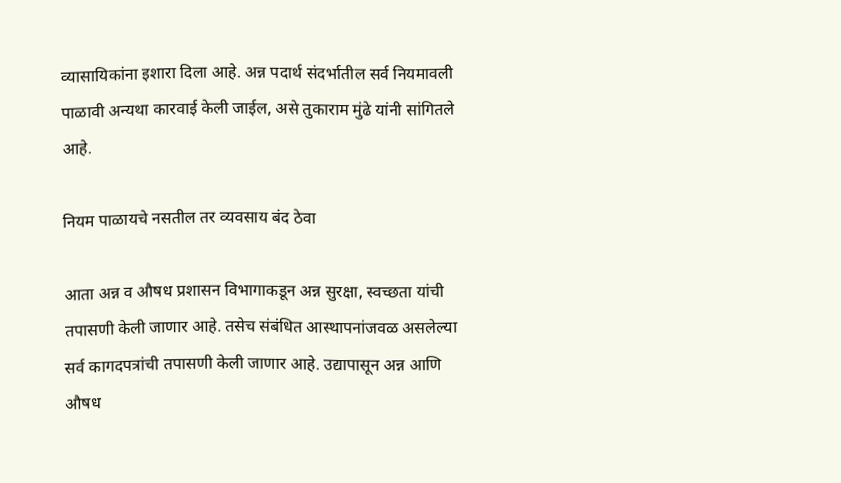व्यासायिकांना इशारा दिला आहे. अन्न पदार्थ संदर्भातील सर्व नियमावली पाळावी अन्यथा कारवाई केली जाईल, असे तुकाराम मुंढे यांनी सांगितले आहे.

नियम पाळायचे नसतील तर व्यवसाय बंद ठेवा

आता अन्न व औषध प्रशासन विभागाकडून अन्न सुरक्षा, स्वच्छता यांची तपासणी केली जाणार आहे. तसेच संबंधित आस्थापनांजवळ असलेल्या सर्व कागदपत्रांची तपासणी केली जाणार आहे. उद्यापासून अन्न आणि औषध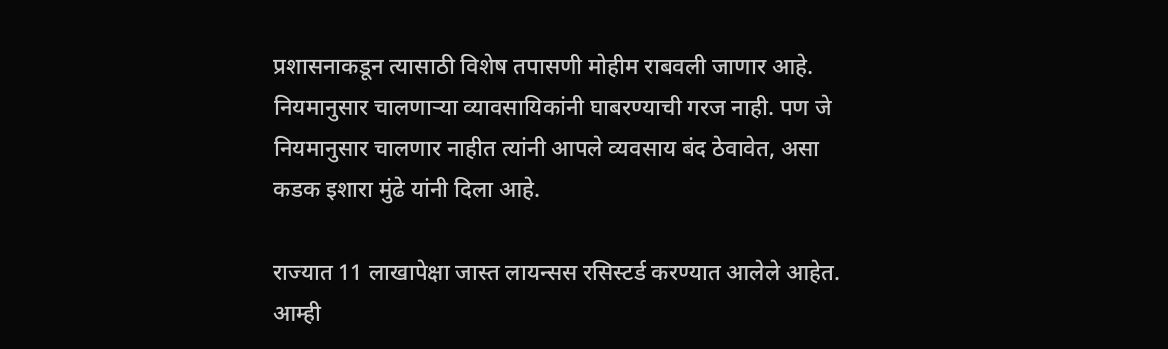प्रशासनाकडून त्यासाठी विशेष तपासणी मोहीम राबवली जाणार आहे. नियमानुसार चालणाऱ्या व्यावसायिकांनी घाबरण्याची गरज नाही. पण जे नियमानुसार चालणार नाहीत त्यांनी आपले व्यवसाय बंद ठेवावेत, असा कडक इशारा मुंढे यांनी दिला आहे.

राज्यात 11 लाखापेक्षा जास्त लायन्सस रसिस्टर्ड करण्यात आलेले आहेत. आम्ही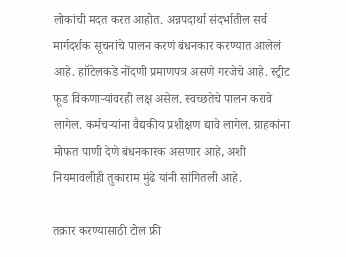लोकांची मदत करत आहोत. अन्नपदार्था संदर्भातील सर्व मार्गदर्शक सूचनांचे पालन करणं बंधनकार करण्यात आलेलं आहे. हाॉटेलकडे नोंदणी प्रमाणपत्र असणे गरजेचे आहे. स्ट्रीट फूड विकणाऱ्यांवरही लक्ष असेल. स्वच्छतेचे पालन करावे लागेल. कर्मचऱ्यांना वैद्यकीय प्रशीक्षण द्यावे लागेल. ग्राहकांना मोफत पाणी देणे बंधनकारक असणार आहे, अशी नियमावलीही तुकाराम मुंढे यांनी सांगितली आहे.

तक्रार करण्यासाठी टोल फ्री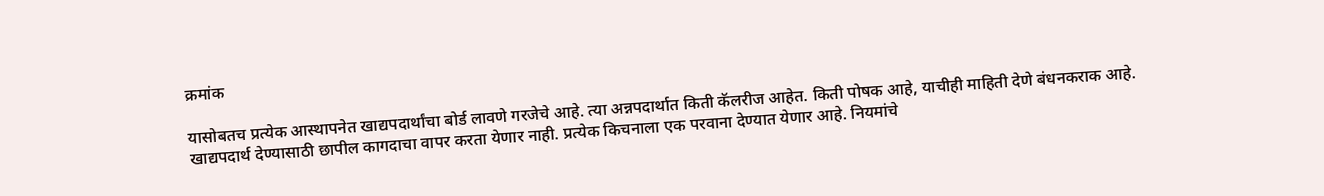क्रमांक

यासोबतच प्रत्येक आस्थापनेत खाद्यपदार्थांचा बोर्ड लावणे गरजेचे आहे. त्या अन्नपदार्थात किती कॅलरीज आहेत. किती पोषक आहे, याचीही माहिती देणे बंधनकराक आहे. खाद्यपदार्थ देण्यासाठी छापील कागदाचा वापर करता येणार नाही. प्रत्येक किचनाला एक परवाना देण्यात येणार आहे. नियमांचे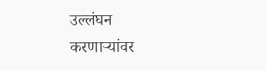उल्लंघन करणाऱ्यांवर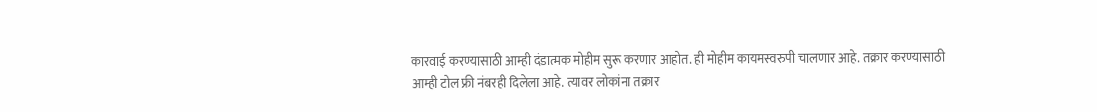कारवाई करण्यासाठी आम्ही दंडात्मक मोहीम सुरू करणार आहोत. ही मोहीम कायमस्वरुपी चालणार आहे. तक्रार करण्यासाठी आम्ही टोल फ्री नंबरही दिलेला आहे. त्यावर लोकांना तक्रार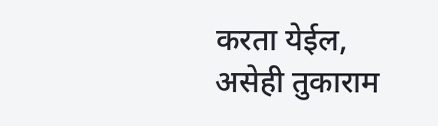करता येईल, असेही तुकाराम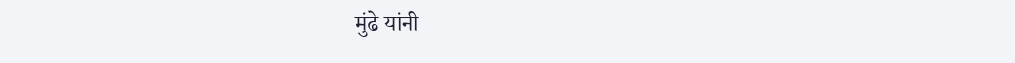मुंढे यांनी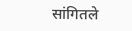सांगितले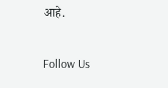आहे.

Follow Us